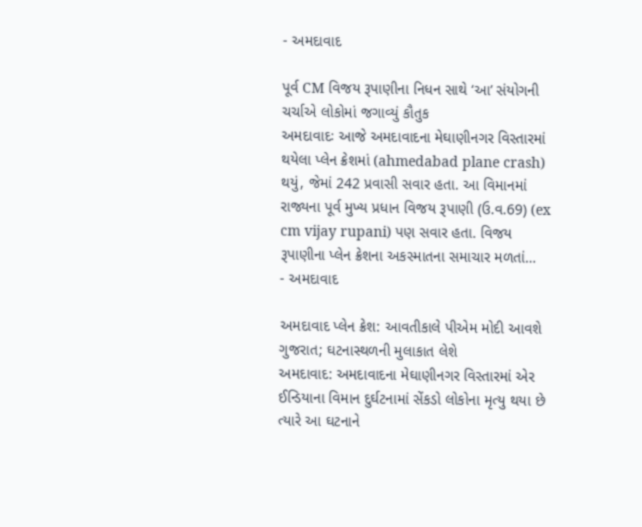- અમદાવાદ

પૂર્વ CM વિજય રૂપાણીના નિધન સાથે ‘આ’ સંયોગની ચર્ચાએ લોકોમાં જગાવ્યું કૌતુક
અમદાવાદઃ આજે અમદાવાદના મેઘાણીનગર વિસ્તારમાં થયેલા પ્લેન ક્રેશમાં (ahmedabad plane crash) થયું, જેમાં 242 પ્રવાસી સવાર હતા. આ વિમાનમાં રાજ્યના પૂર્વ મુખ્ય પ્રધાન વિજય રૂપાણી (ઉ.વ.69) (ex cm vijay rupani) પણ સવાર હતા. વિજય રૂપાણીના પ્લેન ક્રેશના અકસ્માતના સમાચાર મળતાં…
- અમદાવાદ

અમદાવાદ પ્લેન ક્રેશ: આવતીકાલે પીએમ મોદી આવશે ગુજરાત; ઘટનાસ્થળની મુલાકાત લેશે
અમદાવાદ: અમદાવાદના મેઘાણીનગર વિસ્તારમાં એર ઈન્ડિયાના વિમાન દુર્ઘટનામાં સેંકડો લોકોના મૃત્યુ થયા છે ત્યારે આ ઘટનાને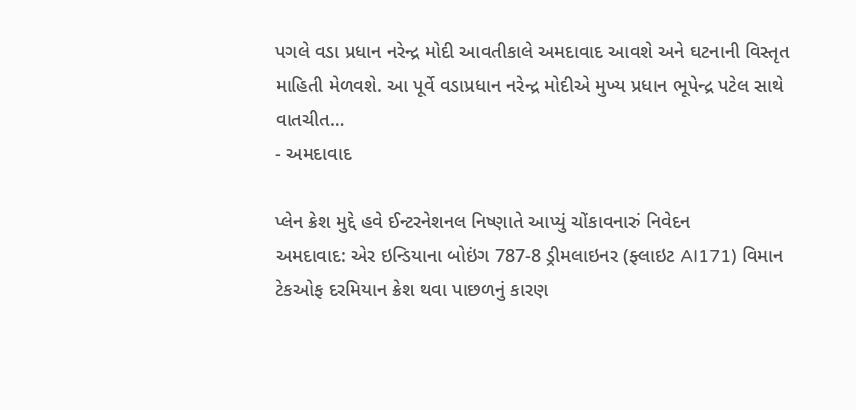પગલે વડા પ્રધાન નરેન્દ્ર મોદી આવતીકાલે અમદાવાદ આવશે અને ઘટનાની વિસ્તૃત માહિતી મેળવશે. આ પૂર્વે વડાપ્રધાન નરેન્દ્ર મોદીએ મુખ્ય પ્રધાન ભૂપેન્દ્ર પટેલ સાથે વાતચીત…
- અમદાવાદ

પ્લેન ક્રેશ મુદ્દે હવે ઈન્ટરનેશનલ નિષ્ણાતે આપ્યું ચોંકાવનારું નિવેદન
અમદાવાદ: એર ઇન્ડિયાના બોઇંગ 787-8 ડ્રીમલાઇનર (ફ્લાઇટ AI171) વિમાન ટેકઓફ દરમિયાન ક્રેશ થવા પાછળનું કારણ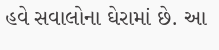હવે સવાલોના ઘેરામાં છે. આ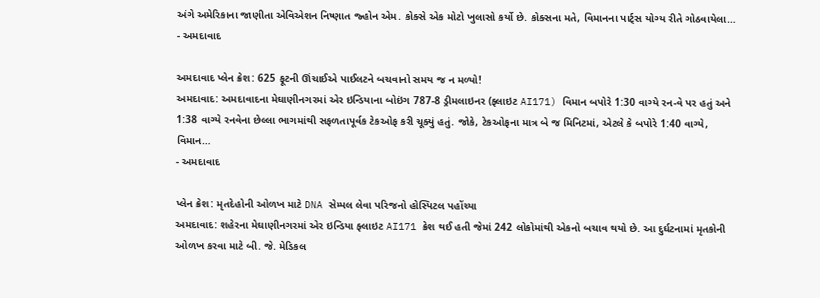અંગે અમેરિકાના જાણીતા એવિએશન નિષ્ણાત જ્હોન એમ. કોક્સે એક મોટો ખુલાસો કર્યો છે. કોક્સના મતે, વિમાનના પાર્ટ્સ યોગ્ય રીતે ગોઠવાયેલા…
- અમદાવાદ

અમદાવાદ પ્લેન ક્રેશ: 625 ફૂટની ઊંચાઈએ પાઈલટને બચવાનો સમય જ ન મળ્યો!
અમદાવાદ: અમદાવાદના મેઘાણીનગરમાં એર ઇન્ડિયાના બોઇંગ 787-8 ડ્રીમલાઇનર (ફ્લાઇટ AI171) વિમાન બપોરે 1:30 વાગ્યે રન-વે પર હતું અને 1:38 વાગ્યે રનવેના છેલ્લા ભાગમાંથી સફળતાપૂર્વક ટેકઓફ કરી ચૂક્યું હતું. જોકે, ટેકઓફના માત્ર બે જ મિનિટમાં, એટલે કે બપોરે 1:40 વાગ્યે, વિમાન…
- અમદાવાદ

પ્લેન ક્રેશ: મૃતદેહોની ઓળખ માટે DNA સેમ્પલ લેવા પરિજનો હોસ્પિટલ પહોંચ્યા
અમદાવાદ: શહેરના મેઘાણીનગરમાં એર ઇન્ડિયા ફ્લાઇટ AI171 ક્રેશ થઈ હતી જેમાં 242 લોકોમાંથી એકનો બચાવ થયો છે. આ દુર્ઘટનામાં મૃતકોની ઓળખ કરવા માટે બી. જે. મેડિકલ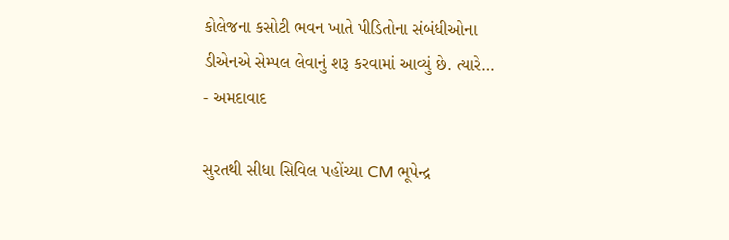કોલેજના કસોટી ભવન ખાતે પીડિતોના સંબંધીઓના ડીએનએ સેમ્પલ લેવાનું શરૂ કરવામાં આવ્યું છે. ત્યારે…
- અમદાવાદ

સુરતથી સીધા સિવિલ પહોંચ્યા CM ભૂપેન્દ્ર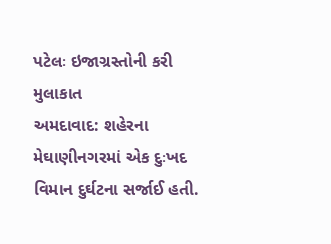પટેલઃ ઇજાગ્રસ્તોની કરી મુલાકાત
અમદાવાદ: શહેરના મેઘાણીનગરમાં એક દુઃખદ વિમાન દુર્ઘટના સર્જાઈ હતી.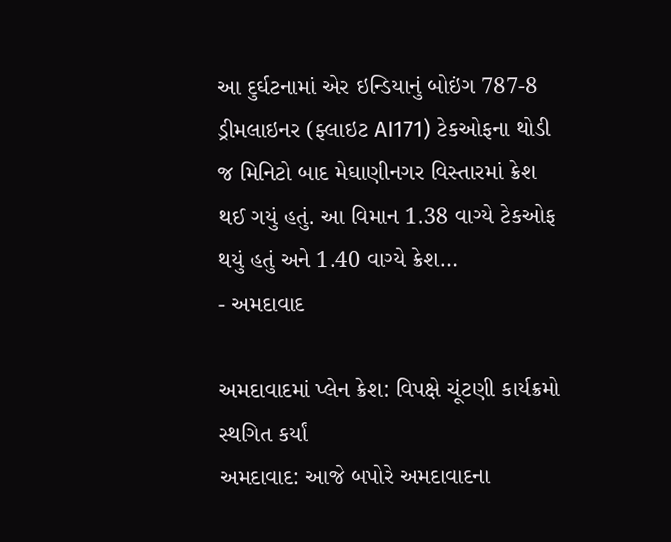આ દુર્ઘટનામાં એર ઇન્ડિયાનું બોઇંગ 787-8 ડ્રીમલાઇનર (ફ્લાઇટ AI171) ટેકઓફના થોડી જ મિનિટો બાદ મેઘાણીનગર વિસ્તારમાં ક્રેશ થઈ ગયું હતું. આ વિમાન 1.38 વાગ્યે ટેકઓફ થયું હતું અને 1.40 વાગ્યે ક્રેશ…
- અમદાવાદ

અમદાવાદમાં પ્લેન ક્રેશ: વિપક્ષે ચૂંટણી કાર્યક્રમો સ્થગિત કર્યાં
અમદાવાદ: આજે બપોરે અમદાવાદના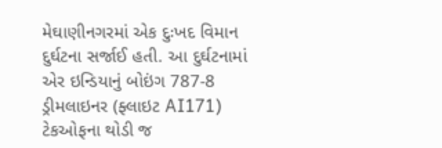મેઘાણીનગરમાં એક દુઃખદ વિમાન દુર્ઘટના સર્જાઈ હતી. આ દુર્ઘટનામાં એર ઇન્ડિયાનું બોઇંગ 787-8 ડ્રીમલાઇનર (ફ્લાઇટ AI171) ટેકઓફના થોડી જ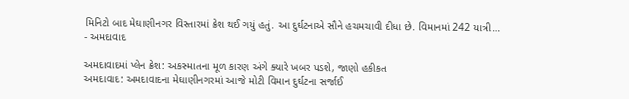મિનિટો બાદ મેઘાણીનગર વિસ્તારમાં ક્રેશ થઈ ગયું હતું. આ દુર્ઘટનાએ સૌને હચમચાવી દીધા છે. વિમાનમાં 242 યાત્રી…
- અમદાવાદ

અમદાવાદમાં પ્લેન ક્રેશ: અકસ્માતના મૂળ કારણ અંગે ક્યારે ખબર પડશે, જાણો હકીકત
અમદાવાદ: અમદાવાદના મેઘાણીનગરમાં આજે મોટી વિમાન દુર્ઘટના સર્જાઈ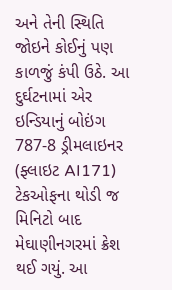અને તેની સ્થિતિ જોઇને કોઈનું પણ કાળજું કંપી ઉઠે. આ દુર્ઘટનામાં એર ઇન્ડિયાનું બોઇંગ 787-8 ડ્રીમલાઇનર (ફ્લાઇટ AI171) ટેકઓફના થોડી જ મિનિટો બાદ મેઘાણીનગરમાં ક્રેશ થઈ ગયું. આ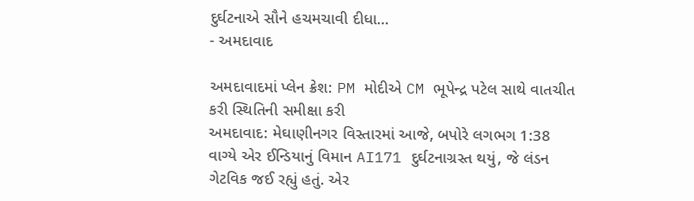દુર્ઘટનાએ સૌને હચમચાવી દીધા…
- અમદાવાદ

અમદાવાદમાં પ્લેન ક્રેશ: PM મોદીએ CM ભૂપેન્દ્ર પટેલ સાથે વાતચીત કરી સ્થિતિની સમીક્ષા કરી
અમદાવાદ: મેઘાણીનગર વિસ્તારમાં આજે, બપોરે લગભગ 1:38 વાગ્યે એર ઈન્ડિયાનું વિમાન AI171 દુર્ઘટનાગ્રસ્ત થયું, જે લંડન ગેટવિક જઈ રહ્યું હતું. એર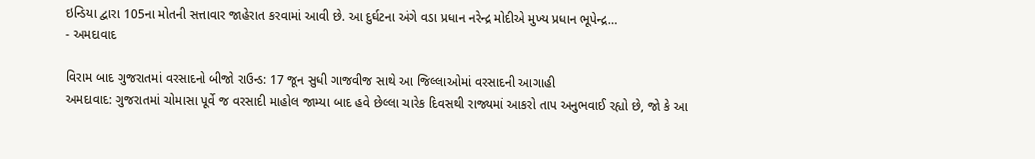ઇન્ડિયા દ્વારા 105ના મોતની સત્તાવાર જાહેરાત કરવામાં આવી છે. આ દુર્ઘટના અંગે વડા પ્રધાન નરેન્દ્ર મોદીએ મુખ્ય પ્રધાન ભૂપેન્દ્ર…
- અમદાવાદ

વિરામ બાદ ગુજરાતમાં વરસાદનો બીજો રાઉન્ડ: 17 જૂન સુધી ગાજવીજ સાથે આ જિલ્લાઓમાં વરસાદની આગાહી
અમદાવાદ: ગુજરાતમાં ચોમાસા પૂર્વે જ વરસાદી માહોલ જામ્યા બાદ હવે છેલ્લા ચારેક દિવસથી રાજ્યમાં આકરો તાપ અનુભવાઈ રહ્યો છે, જો કે આ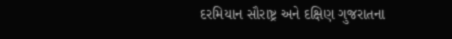દરમિયાન સૌરાષ્ટ્ર અને દક્ષિણ ગુજરાતના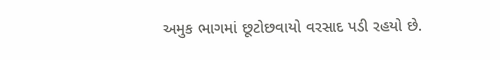અમુક ભાગમાં છૂટોછવાયો વરસાદ પડી રહયો છે.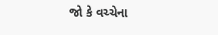જો કે વચ્ચેના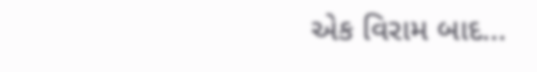એક વિરામ બાદ…